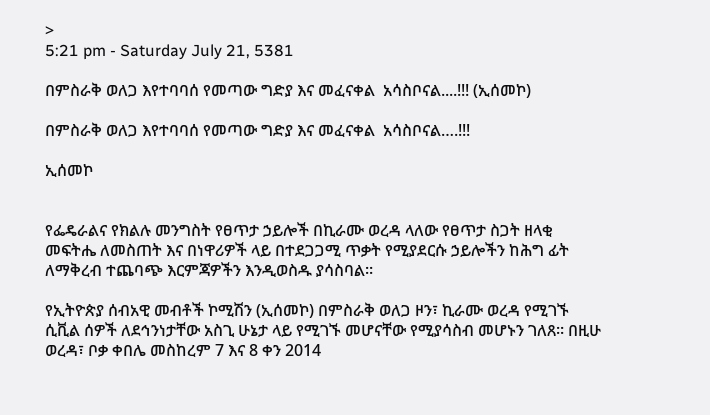>
5:21 pm - Saturday July 21, 5381

በምስራቅ ወለጋ እየተባባሰ የመጣው ግድያ እና መፈናቀል  አሳስቦናል....!!! (ኢሰመኮ)

በምስራቅ ወለጋ እየተባባሰ የመጣው ግድያ እና መፈናቀል  አሳስቦናል….!!!

ኢሰመኮ


የፌዴራልና የክልሉ መንግስት የፀጥታ ኃይሎች በኪራሙ ወረዳ ላለው የፀጥታ ስጋት ዘላቂ መፍትሔ ለመስጠት እና በነዋሪዎች ላይ በተደጋጋሚ ጥቃት የሚያደርሱ ኃይሎችን ከሕግ ፊት ለማቅረብ ተጨባጭ እርምጃዎችን እንዲወስዱ ያሳስባል።

የኢትዮጵያ ሰብአዊ መብቶች ኮሚሽን (ኢሰመኮ) በምስራቅ ወለጋ ዞን፣ ኪራሙ ወረዳ የሚገኙ  ሲቪል ሰዎች ለደኅንነታቸው አስጊ ሁኔታ ላይ የሚገኙ መሆናቸው የሚያሳስብ መሆኑን ገለጸ። በዚሁ ወረዳ፣ ቦቃ ቀበሌ መስከረም 7 እና 8 ቀን 2014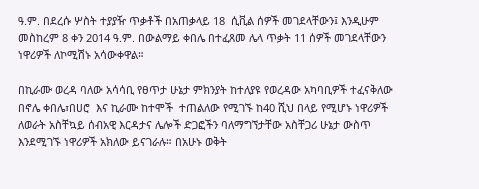ዓ.ም. በደረሱ ሦስት ተያያዥ ጥቃቶች በአጠቃላይ 18  ሲቪል ሰዎች መገደላቸውን፤ እንዲሁም መስከረም 8 ቀን 2014 ዓ.ም. በውልማይ ቀበሌ በተፈጸመ ሌላ ጥቃት 11 ሰዎች መገደላቸውን  ነዋሪዎች ለኮሚሽኑ አሳውቀዋል።

በኪራሙ ወረዳ ባለው አሳሳቢ የፀጥታ ሁኔታ ምክንያት ከተለያዩ የወረዳው አካባቢዎች ተፈናቅለው በኖሌ ቀበሌ፣በሀሮ  እና ኪራሙ ከተሞች  ተጠልለው የሚገኙ ከ40 ሺህ በላይ የሚሆኑ ነዋሪዎች ለወራት አስቸኳይ ሰብአዊ እርዳታና ሌሎች ድጋፎችን ባለማግኘታቸው አስቸጋሪ ሁኔታ ውስጥ እንደሚገኙ ነዋሪዎች አክለው ይናገራሉ። በአሁኑ ወቅት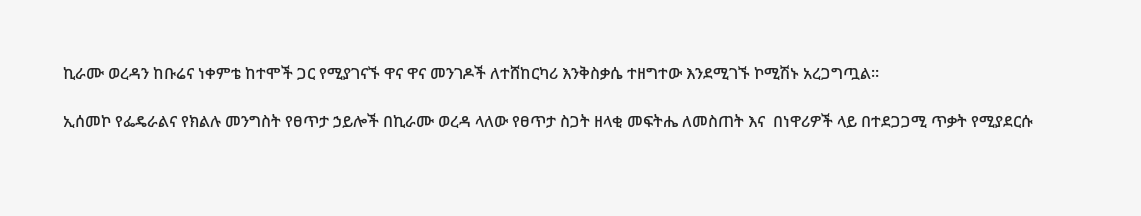ኪራሙ ወረዳን ከቡሬና ነቀምቴ ከተሞች ጋር የሚያገናኙ ዋና ዋና መንገዶች ለተሸከርካሪ እንቅስቃሴ ተዘግተው እንደሚገኙ ኮሚሽኑ አረጋግጧል።

ኢሰመኮ የፌዴራልና የክልሉ መንግስት የፀጥታ ኃይሎች በኪራሙ ወረዳ ላለው የፀጥታ ስጋት ዘላቂ መፍትሔ ለመስጠት እና  በነዋሪዎች ላይ በተደጋጋሚ ጥቃት የሚያደርሱ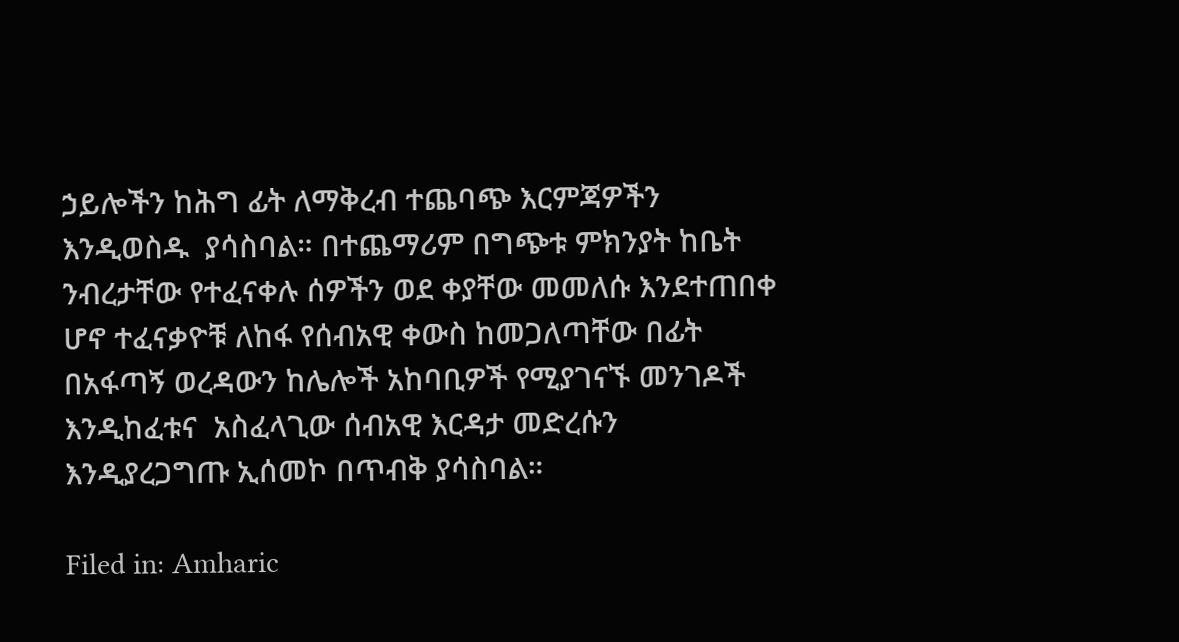ኃይሎችን ከሕግ ፊት ለማቅረብ ተጨባጭ እርምጃዎችን  እንዲወስዱ  ያሳስባል። በተጨማሪም በግጭቱ ምክንያት ከቤት ንብረታቸው የተፈናቀሉ ሰዎችን ወደ ቀያቸው መመለሱ እንደተጠበቀ ሆኖ ተፈናቃዮቹ ለከፋ የሰብአዊ ቀውስ ከመጋለጣቸው በፊት በአፋጣኝ ወረዳውን ከሌሎች አከባቢዎች የሚያገናኙ መንገዶች እንዲከፈቱና  አስፈላጊው ሰብአዊ እርዳታ መድረሱን እንዲያረጋግጡ ኢሰመኮ በጥብቅ ያሳስባል።

Filed in: Amharic